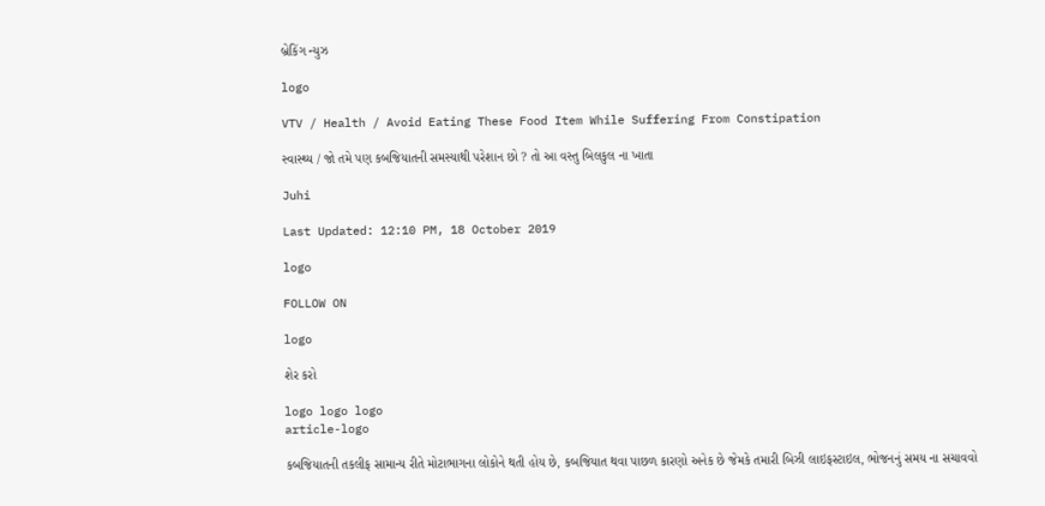બ્રેકિંગ ન્યુઝ

logo

VTV / Health / Avoid Eating These Food Item While Suffering From Constipation

સ્વાસ્થ્ય / જો તમે પણ કબજિયાતની સમસ્યાથી પરેશાન છો ? તો આ વસ્તુ બિલકુલ ના ખાતા

Juhi

Last Updated: 12:10 PM, 18 October 2019

logo

FOLLOW ON

logo

શેર કરો

logo logo logo
article-logo

કબજિયાતની તકલીફ સામાન્ય રીતે મોટાભાગના લોકોને થતી હોય છે, કબજિયાત થવા પાછળ કારણો અનેક છે જેમકે તમારી બિઝી લાઇફસ્ટાઇલ, ભોજનનું સમય ના સચાવવો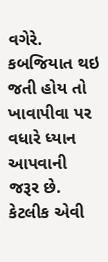વગેરે. કબજિયાત થઇ જતી હોય તો ખાવાપીવા પર વધારે ધ્યાન આપવાની જરૂર છે. કેટલીક એવી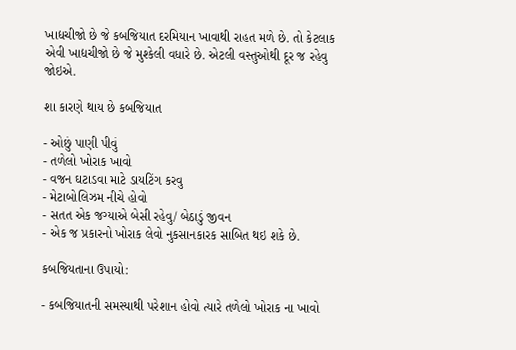ખાદ્યચીજો છે જે કબજિયાત દરમિયાન ખાવાથી રાહત મળે છે. તો કેટલાક એવી ખાદ્યચીજો છે જે મુશ્કેલી વધારે છે. એટલી વસ્તુઓથી દૂર જ રહેવુ જોઇએ.

શા કારણે થાય છે કબજિયાત

- ઓછું પાણી પીવું
- તળેલો ખોરાક ખાવો
- વજન ઘટાડવા માટે ડાયટિંગ કરવુ
- મેટાબોલિઝમ નીચે હોવો
- સતત એક જગ્યાએ બેસી રહેવુ/ બેઠાડું જીવન
- એક જ પ્રકારનો ખોરાક લેવો નુકસાનકારક સાબિત થઇ શકે છે.

કબજિયતાના ઉપાયો:

- કબજિયાતની સમસ્યાથી પરેશાન હોવો ત્યારે તળેલો ખોરાક ના ખાવો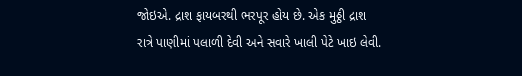જોઇએ. દ્રાશ ફાયબરથી ભરપૂર હોય છે. એક મુઠ્ઠી દ્રાશ રાત્રે પાણીમાં પલાળી દેવી અને સવારે ખાલી પેટે ખાઇ લેવી.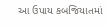આ ઉપાય કબજિયાતમાં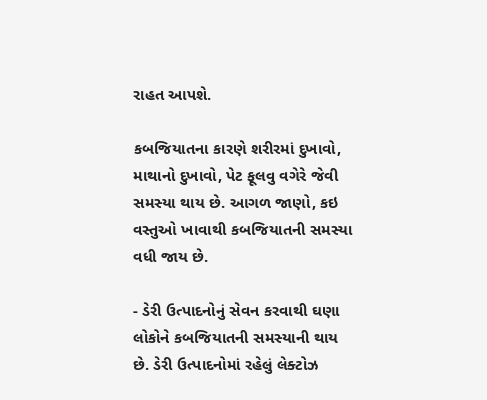રાહત આપશે.

કબજિયાતના કારણે શરીરમાં દુખાવો, માથાનો દુખાવો, પેટ ફૂલવુ વગેરે જેવી સમસ્યા થાય છે. આગળ જાણો, કઇ વસ્તુઓ ખાવાથી કબજિયાતની સમસ્યા વધી જાય છે.

- ડેરી ઉત્પાદનોનું સેવન કરવાથી ઘણા લોકોને કબજિયાતની સમસ્યાની થાય છે. ડેરી ઉત્પાદનોમાં રહેલું લેક્ટોઝ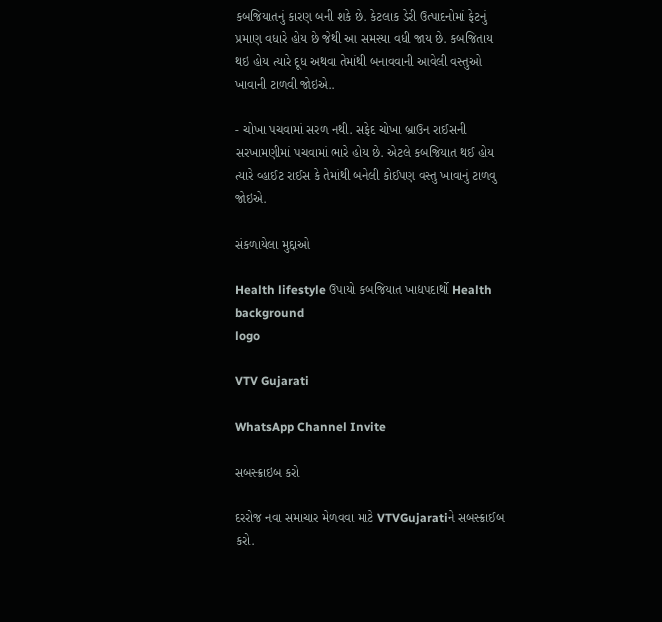કબજિયાતનું કારણ બની શકે છે. કેટલાક ડેરી ઉત્પાદનોમાં ફેટનું પ્રમાણ વધારે હોય છે જેથી આ સમસ્યા વધી જાય છે. કબજિતાય થઇ હોય ત્યારે દૂધ અથવા તેમાંથી બનાવવાની આવેલી વસ્તુઓ ખાવાની ટાળવી જોઇએ..

- ચોખા પચવામાં સરળ નથી. સફેદ ચોખા બ્રાઉન રાઈસની સરખામણીમાં પચવામાં ભારે હોય છે. એટલે કબજિયાત થઈ હોય ત્યારે વ્હાઈટ રાઈસ કે તેમાંથી બનેલી કોઈપણ વસ્તુ ખાવાનું ટાળવુ જોઇએ.

સંકળાયેલા મુદ્દાઓ

Health lifestyle ઉપાયો કબજિયાત ખાદ્યપદાર્થો Health
background
logo

VTV Gujarati

WhatsApp Channel Invite

સબસ્ક્રાઇબ કરો

દરરોજ નવા સમાચાર મેળવવા માટે VTVGujaratiને સબસ્ક્રાઈબ કરો.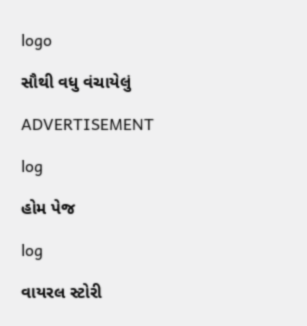logo

સૌથી વધુ વંચાયેલું

ADVERTISEMENT

log

હોમ પેજ

log

વાયરલ સ્ટોરી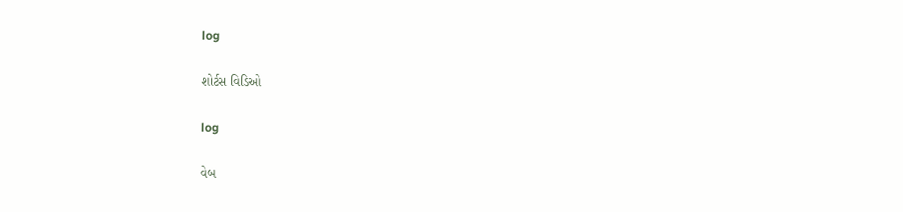log

શોર્ટસ વિડિઓ

log

વેબ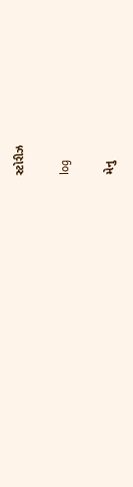સ્ટોરીઝ

log

મેનુ